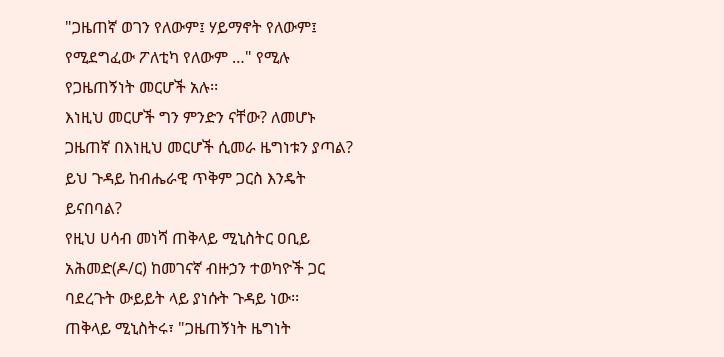"ጋዜጠኛ ወገን የለውም፤ ሃይማኖት የለውም፤ የሚደግፈው ፖለቲካ የለውም …" የሚሉ የጋዜጠኝነት መርሆች አሉ፡፡
እነዚህ መርሆች ግን ምንድን ናቸው? ለመሆኑ ጋዜጠኛ በእነዚህ መርሆች ሲመራ ዜግነቱን ያጣል? ይህ ጉዳይ ከብሔራዊ ጥቅም ጋርስ እንዴት ይናበባል?
የዚህ ሀሳብ መነሻ ጠቅላይ ሚኒስትር ዐቢይ አሕመድ(ዶ/ር) ከመገናኛ ብዙኃን ተወካዮች ጋር ባደረጉት ውይይት ላይ ያነሱት ጉዳይ ነው፡፡
ጠቅላይ ሚኒስትሩ፣ "ጋዜጠኝነት ዜግነት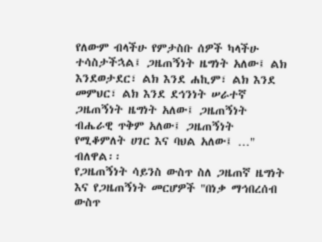የለውም ብላችሁ የምታስቡ ሰዎች ካላችሁ ተሳስታችኋል፤ ጋዜጠኝነት ዜግነት አለው፤ ልክ እንደወታደር፣ ልክ እንደ ሐኪም፣ ልክ እንደ መምህር፣ ልክ እንደ ደኅንነት ሠራተኛ ጋዜጠኝነት ዜግነት አለው፤ ጋዜጠኝነት ብሔራዊ ጥቅም አለው፤ ጋዜጠኝነት የሚቆምለት ሀገር እና ባህል አለው፤ …" ብለዋል፡፡
የጋዜጠኝነት ሳይንስ ውስጥ ስለ ጋዜጠኛ ዜግነት እና የጋዜጠኝነት መርሆዎች "በነቃ ማኅበረሰብ ውስጥ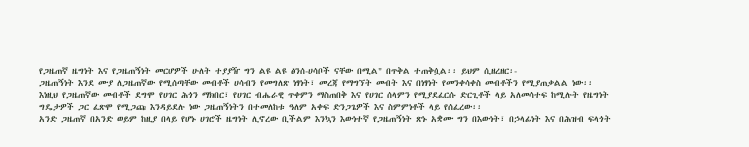የጋዜጠኛ ዜግነት እና የጋዜጠኝነት መርሆዎች ሁለት ተያያዥ ግን ልዩ ልዩ ፅንሰ-ሀሳቦች ናቸው በሚል" በጥቅል ተጠቅሷል፡፡ ይህም ሲዘረዘር፡-
ጋዜጠኝነት እንደ ሙያ ለጋዜጠኛው የሚሰጣቸው መብቶች ሀሳብን የመግለጽ ነፃነት፣ መረጃ የማግኘት መብት እና በነፃነት የመንቀሳቀስ መብቶችን የሚያጠቃልል ነው፡፡
እነዚህ የጋዜጠኛው መብቶች ደግሞ የሀገር ሕጎን ማክበር፣ የሀገር ብሔራዊ ጥቀምን ማስጠበቅ እና የሀገር ሰላምን የሚያደፈርሱ ድርጊቶች ላይ አለመሳተፍ ከሚሉት የዜግነት ግዴታዎች ጋር ፈጽሞ የሚጋጩ እንዳይደሉ ነው ጋዜጠኝነትን በተመለከቱ ዓለም አቀፍ ድንጋጌዎች እና ስምምነቶች ላይ የሰፈረው፡፡
አንድ ጋዜጠኛ በአንድ ወይም ከዚያ በላይ የሆኑ ሀገሮች ዜግነት ሊኖረው ቢችልም እንኳን እውነተኛ የጋዜጠኝነት ጽኑ አቋሙ ግን በእውነት፣ በኃላፊነት እና በሕዝብ ፍላጎት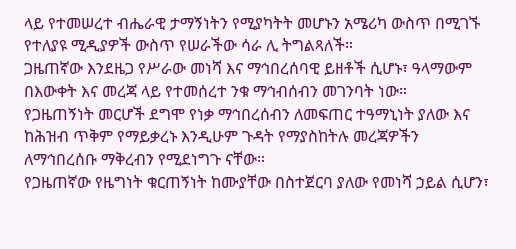ላይ የተመሠረተ ብሔራዊ ታማኝነትን የሚያካትት መሆኑን አሜሪካ ውስጥ በሚገኙ የተለያዩ ሚዲያዎች ውስጥ የሠራችው ሳራ ሊ ትግልጻለች።
ጋዜጠኛው እንደዜጋ የሥራው መነሻ እና ማኅበረሰባዊ ይዘቶች ሲሆኑ፣ ዓላማውም በእውቀት እና መረጃ ላይ የተመሰረተ ንቁ ማኅብሰብን መገንባት ነው።
የጋዜጠኝነት መርሆች ደግሞ የነቃ ማኅበረሰብን ለመፍጠር ተዓማኒነት ያለው እና ከሕዝብ ጥቅም የማይቃረኑ እንዲሁም ጉዳት የማያስከትሉ መረጃዎችን ለማኅበረሰቡ ማቅረብን የሚደነግጉ ናቸው።
የጋዜጠኛው የዜግነት ቁርጠኝነት ከሙያቸው በስተጀርባ ያለው የመነሻ ኃይል ሲሆን፣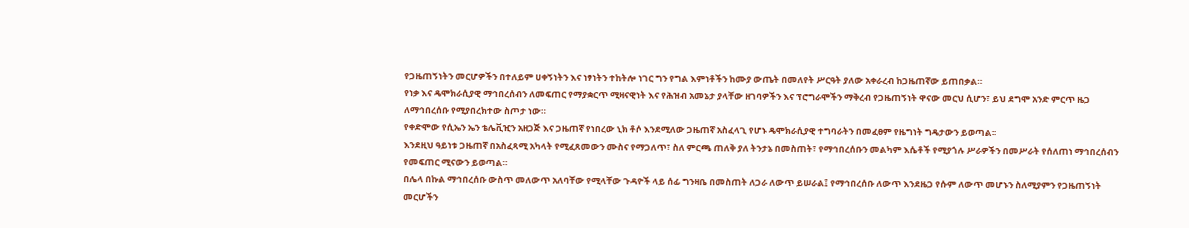የጋዜጠኝነትን መርሆዎችን በተለይም ሀቀኝነትን እና ነፃነትን ተከትሎ ነገር ግን የግል እምነቶችን ከሙያ ውጤት በመለየት ሥርዓት ያለው አቀራረብ ከጋዜጠኛው ይጠበቃል።
የነቃ እና ዴሞክራሲያዊ ማኅበረሰብን ለመፍጠር የማያቋርጥ ሚዛናዊነት እና የሕዝብ አመኔታ ያላቸው ዘገባዎችን እና ፕሮግራሞችን ማቅረብ የጋዜጠኝነት ዋናው መርህ ሲሆን፣ ይህ ደግሞ አንድ ምርጥ ዜጋ ለማኅበረሰቡ የሚያበረክተው ስጦታ ነው።
የቀድሞው የሲኤን ኤን ቴሌቪዢን አዘጋጅ እና ጋዜጠኛ የነበረው ኒክ ቶሶ እንደሚለው ጋዜጠኛ አስፈላጊ የሆኑ ዴሞክራሲያዊ ተግባራትን በመፈፀም የዜግነት ግዴታውን ይወጣል፡፡
እንደዚህ ዓይነቱ ጋዜጠኛ በአስፈጻሚ አካላት የሚፈጸመውን ሙስና የማጋለጥ፣ ስለ ምርጫ ጠለቅ ያለ ትንታኔ በመስጠት፣ የማኅበረሰቡን መልካም እሴቶች የሚያጎሉ ሥራዎችን በመሥራት የሰለጠነ ማኅበረሰብን የመፍጠር ሚናውን ይወጣል።
በሌላ በኩል ማኅበረሰቡ ውስጥ መለውጥ አለባቸው የሚላቸው ጉዳዮች ላይ ሰፊ ግንዛቤ በመስጠት ለጋራ ለውጥ ይሠራል፤ የማኅበረሰቡ ለውጥ እንደዜጋ የሱም ለውጥ መሆኑን ስለሚያምን የጋዜጠኝነት መርሆችን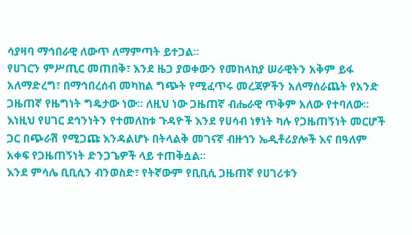ሳያዛባ ማኅበራዊ ለውጥ ለማምጣት ይተጋል።
የሀገርን ምሥጢር መጠበቅ፣ እንደ ዜጋ ያወቀውን የመከላከያ ሠራዊትን አቅም ይፋ አለማድረግ፣ በማኅበረሰብ መካከል ግጭት የሚፈጥሩ መረጃዎችን አለማሰራጨት የአንድ ጋዜጠኛ የዜግነት ግዴታው ነው፡፡ ለዚህ ነው ጋዜጠኛ ብሔራዊ ጥቅም አለው የተባለው፡፡
እነዚህ የሀገር ደኅንነትን የተመለከቱ ጉዳዮች እንደ የሀሳብ ነፃነት ካሉ የጋዜጠኝነት መርሆች ጋር በጭራሽ የሚጋጩ እንዳልሆኑ በትላልቅ መገናኛ ብዙኀን ኤዲቶሪያሎች እና በዓለም አቀፍ የጋዜጠኝነት ድንጋጌዎች ላይ ተጠቅሷል፡፡
እንደ ምሳሌ ቢቢሲን ብንወስድ፣ የትኛውም የቢቢሲ ጋዜጠኛ የሀገሪቱን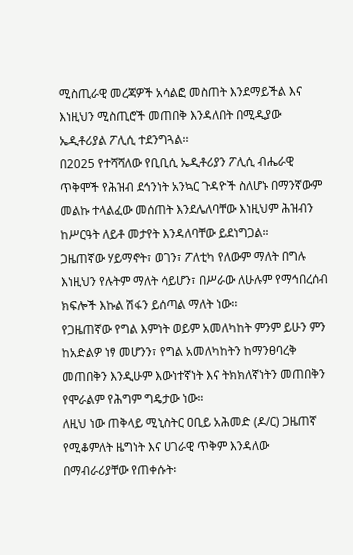ሚስጢራዊ መረጃዎች አሳልፎ መስጠት እንደማይችል እና እነዚህን ሚስጢሮች መጠበቅ እንዳለበት በሚዲያው ኤዲቶሪያል ፖሊሲ ተደንግጓል፡፡
በ2025 የተሻሻለው የቢቢሲ ኤዲቶሪያን ፖሊሲ ብሔራዊ ጥቅሞች የሕዝብ ደኅንነት አንኳር ጉዳዮች ስለሆኑ በማንኛውም መልኩ ተላልፈው መሰጠት እንደሌለባቸው እነዚህም ሕዝብን ከሥርዓት ለይቶ መታየት እንዳለባቸው ይደነግጋል።
ጋዜጠኛው ሃይማኖት፣ ወገን፣ ፖለቲካ የለውም ማለት በግሉ እነዚህን የሉትም ማለት ሳይሆን፣ በሥራው ለሁሉም የማኅበረሰብ ክፍሎች እኩል ሽፋን ይሰጣል ማለት ነው፡፡
የጋዜጠኛው የግል እምነት ወይም አመለካከት ምንም ይሁን ምን ከአድልዎ ነፃ መሆንን፣ የግል አመለካከትን ከማንፀባረቅ መጠበቅን እንዲሁም እውነተኛነት እና ትክክለኛነትን መጠበቅን የሞራልም የሕግም ግዴታው ነው።
ለዚህ ነው ጠቅላይ ሚኒስትር ዐቢይ አሕመድ (ዶ/ር) ጋዜጠኛ የሚቆምለት ዜግነት እና ሀገራዊ ጥቅም እንዳለው በማብራሪያቸው የጠቀሱት፡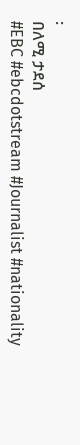፡
በለሚ ታደሰ
#EBC #ebcdotstream #Journalist #nationality